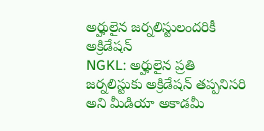అర్హులైన జర్నలిస్టులందరికీ అక్రిడేషన్
NGKL: అర్హులైన ప్రతి జర్నలిస్టుకు అక్రిడేషన్ తప్పనిసరి అని మీడియా అకాడమీ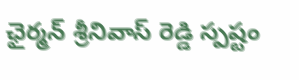ఛైర్మన్ శ్రీనివాస్ రెడ్డి స్పష్టం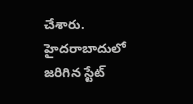చేశారు. హైదరాబాదులో జరిగిన స్టేట్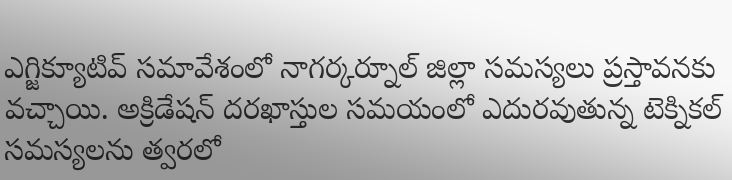ఎగ్జిక్యూటివ్ సమావేశంలో నాగర్కర్నూల్ జిల్లా సమస్యలు ప్రస్తావనకు వచ్చాయి. అక్రిడేషన్ దరఖాస్తుల సమయంలో ఎదురవుతున్న టెక్నికల్ సమస్యలను త్వరలో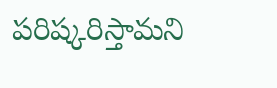పరిష్కరిస్తామని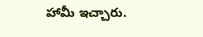హామీ ఇచ్చారు.